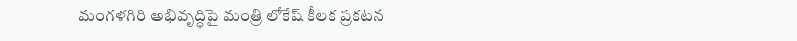మంగళగిరి అభివృద్ధిపై మంత్రి లోకేష్ కీలక ప్రకటన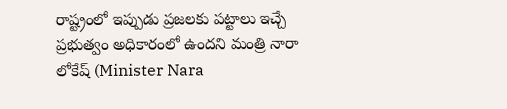రాష్ట్రంలో ఇప్పుడు ప్రజలకు పట్టాలు ఇచ్చే ప్రభుత్వం అధికారంలో ఉందని మంత్రి నారా లోకేష్ (Minister Nara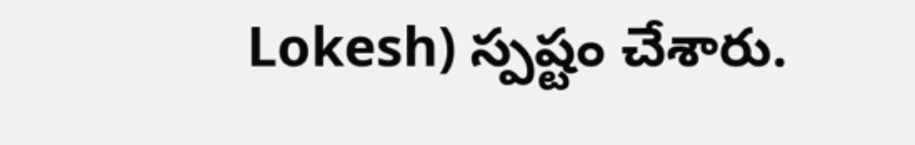Lokesh) స్పష్టం చేశారు.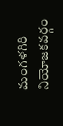మంగళగిరి నియోజకవర్గం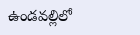ఉండవల్లిలో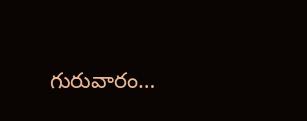గురువారం…